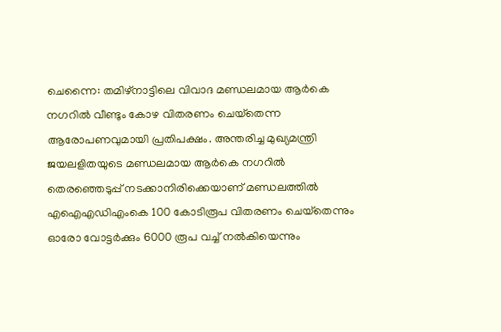ചെന്നൈ: തമിഴ്‌നാട്ടിലെ വിവാദ മണ്ഡലമായ ആര്‍കെ നഗറില്‍ വീണ്ടും കോഴ വിതരണം ചെയ്‌തെന്ന ആരോപണവുമായി പ്രതിപക്ഷം. അന്തരിച്ച മുഖ്യമന്ത്രി ജയലളിതയുടെ മണ്ഡലമായ ആര്‍കെ നഗറില്‍ തെരഞ്ഞെടുപ്പ് നടക്കാനിരിക്കെയാണ് മണ്ഡലത്തില്‍ എഐഎഡിഎംകെ 100 കോടിരൂപ വിതരണം ചെയ്‌തെന്നും ഓരോ വോട്ടര്‍ക്കും 6000 രൂപ വച്ച് നല്‍കിയെന്നും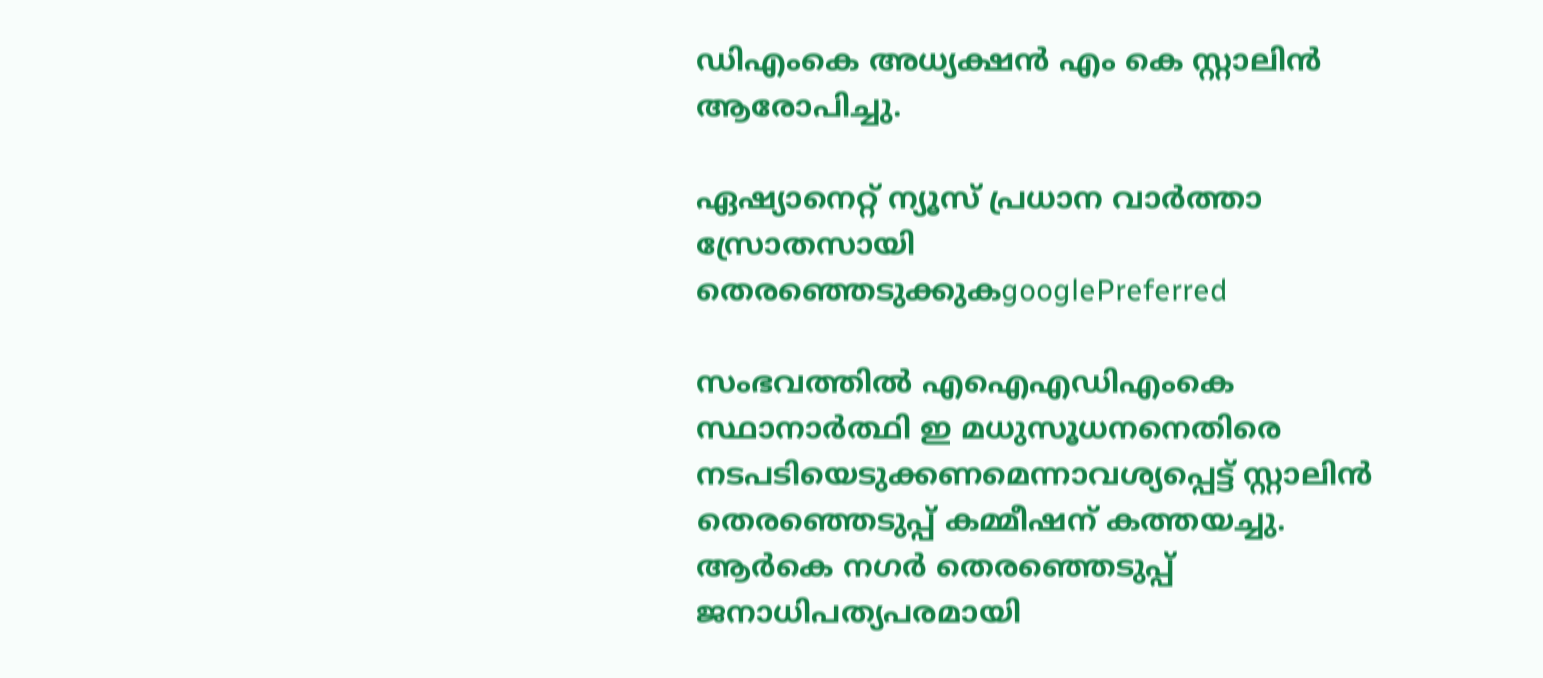ഡിഎംകെ അധ്യക്ഷന്‍ എം കെ സ്റ്റാലിന്‍ ആരോപിച്ചു.

ഏഷ്യാനെറ്റ് ന്യൂസ് പ്രധാന വാർത്താ സ്രോതസായി തെരഞ്ഞെടുക്കുകgooglePreferred

സംഭവത്തില്‍ എഐഎഡിഎംകെ സ്ഥാനാര്‍ത്ഥി ഇ മധുസൂധനനെതിരെ നടപടിയെടുക്കണമെന്നാവശ്യപ്പെട്ട് സ്റ്റാലിന്‍ തെരഞ്ഞെടുപ്പ് കമ്മീഷന് കത്തയച്ചു. ആര്‍കെ നഗര്‍ തെരഞ്ഞെടുപ്പ് ജനാധിപത്യപരമായി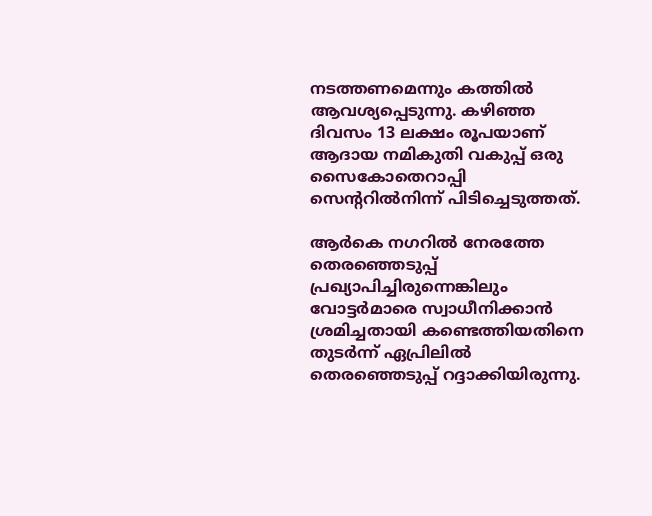നടത്തണമെന്നും കത്തില്‍ ആവശ്യപ്പെടുന്നു. കഴിഞ്ഞ ദിവസം 13 ലക്ഷം രൂപയാണ് ആദായ നമികുതി വകുപ്പ് ഒരു സൈകോതെറാപ്പി സെന്ററില്‍നിന്ന് പിടിച്ചെടുത്തത്.

ആര്‍കെ നഗറില്‍ നേരത്തേ തെരഞ്ഞെടുപ്പ് പ്രഖ്യാപിച്ചിരുന്നെങ്കിലും വോട്ടര്‍മാരെ സ്വാധീനിക്കാന്‍ ശ്രമിച്ചതായി കണ്ടെത്തിയതിനെ തുടര്‍ന്ന് ഏപ്രിലില്‍ തെരഞ്ഞെടുപ്പ് റദ്ദാക്കിയിരുന്നു.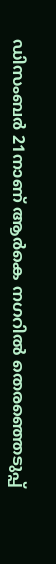ഡിസംബര്‍ 21നാണ് ആര്‍കെ നഗറില്‍ തെരഞ്ഞെടുപ്പ്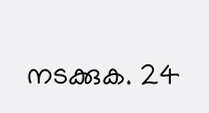നടക്കുക. 24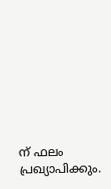ന് ഫലം പ്രഖ്യാപിക്കും.